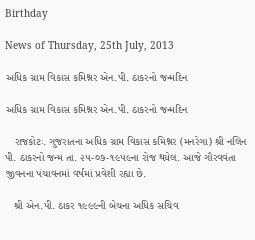Birthday

News of Thursday, 25th July, 2013

અધિક ગ્રામ વિકાસ કમિશ્નર એન.પી. ઠાકરનો જન્‍મદિન

અધિક ગ્રામ વિકાસ કમિશ્નર એન.પી. ઠાકરનો જન્‍મદિન

   રાજકોટઃ. ગુજરાતના અધિક ગ્રામ વિકાસ કમિશ્નર (મનરેગા) શ્રી નલિન પી. ઠાકરનો જન્‍મ તા. ૨૫-૦૭-૧૯૫૯ના રોજ થયેલ. આજે ગૌરવવંતા જીવનના પંચાવનમાં વર્ષમાં પ્રવેશી રહ્યા છે.

   શ્રી એન.પી. ઠાકર ૧૯૯૯ની બેચના અધિક સચિવ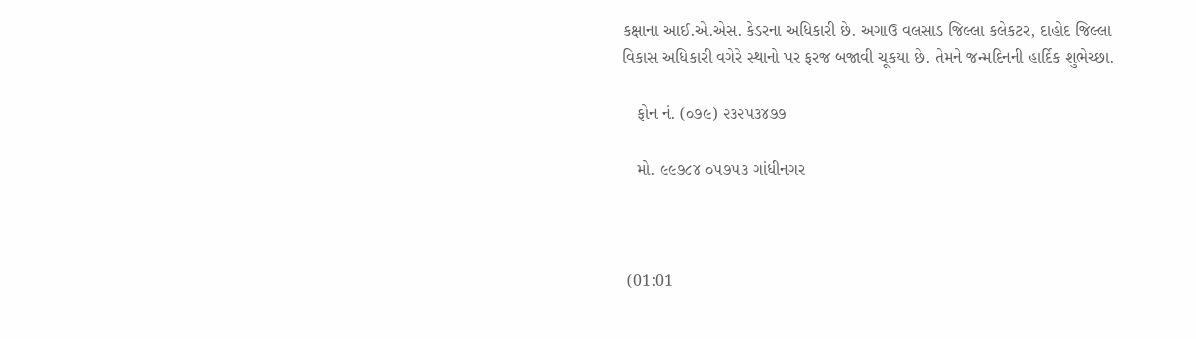કક્ષાના આઈ.એ.એસ. કેડરના અધિકારી છે. અગાઉ વલસાડ જિલ્લા કલેકટર, દાહોદ જિલ્લા વિકાસ અધિકારી વગેરે સ્‍થાનો પર ફરજ બજાવી ચૂકયા છે. તેમને જન્‍મદિનની હાર્દિક શુભેચ્‍છા.

   ફોન નં. (૦૭૯) ૨૩૨૫૩૪૭૭

   મો. ૯૯૭૮૪ ૦૫૭૫૩ ગાંધીનગર



 (01:01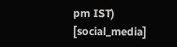pm IST)
[social_media]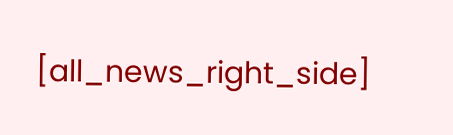[all_news_right_side]